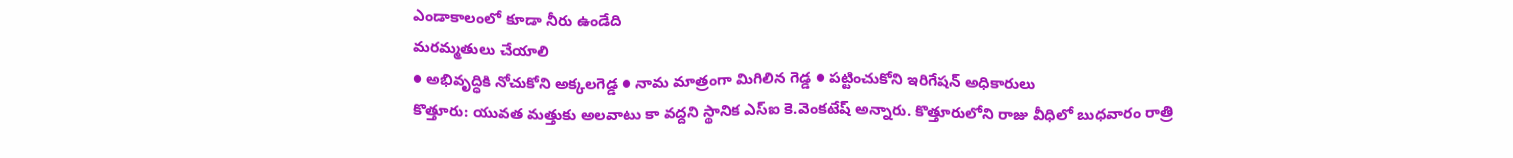ఎండాకాలంలో కూడా నీరు ఉండేది
మరమ్మతులు చేయాలి
● అభివృద్ధికి నోచుకోని అక్కలగెడ్డ ● నామ మాత్రంగా మిగిలిన గెడ్డ ● పట్టించుకోని ఇరిగేషన్ అధికారులు
కొత్తూరు: యువత మత్తుకు అలవాటు కా వద్దని స్థానిక ఎస్ఐ కె.వెంకటేష్ అన్నారు. కొత్తూరులోని రాజు వీధిలో బుధవారం రాత్రి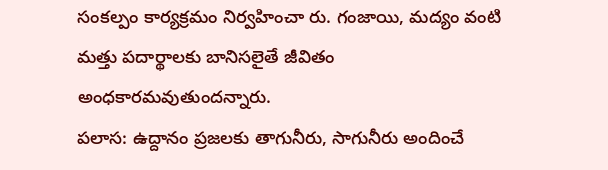సంకల్పం కార్యక్రమం నిర్వహించా రు. గంజాయి, మద్యం వంటి మత్తు పదార్థాలకు బానిసలైతే జీవితం అంధకారమవుతుందన్నారు.
పలాస: ఉద్దానం ప్రజలకు తాగునీరు, సాగునీరు అందించే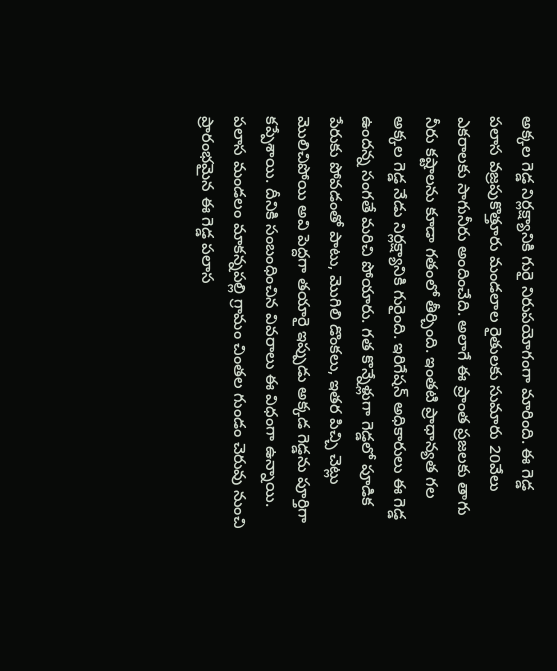అక్కల గెడ్డ నిర్లక్ష్యానికి గురై నిరుపయోగంగా మారింది. ఈ గెడ్డ పలాస వజ్రపుకొత్తూరు మండలాల రైతులకు సుమారు 20వేలు ఎకరాలకు సాగునీరు అందించేది. అలాగే ఈ ప్రాంత ప్రజలకు తాగు నీరు కష్టాలను కూడా గతంలో తీర్చింది. ఇంతటి ప్రాధాన్యత గల అక్కల గెడ్డ నేడు నిర్లక్ష్యానికి గురైంది. ఇరిగేషన్ అధికారులు ఈ గెడ్డ ఉందన్న సంగతే మరిచి పోయారు. గత కొన్నేళ్లుగా గెడ్డలో పూడిక పేరుకు పోవడంతో పాటు, మొగిలి డొంకలు, ఇతర పిచ్చి చెట్లు మొలిచిపోయి అవి పెద్దగా తయారై ఇప్పుడు అక్కడ గెడ్డను పూర్తిగా కప్పేశాయి. దీనికి సంబంధించిన వివరాలు ఈ విధంగా ఉన్నాయి.
పలాస మండలం మాకన్నపల్లి గ్రామం చింతల గుండం చెరువు నుంచి ప్రారంభమైన ఈ గెడ్డ పలాస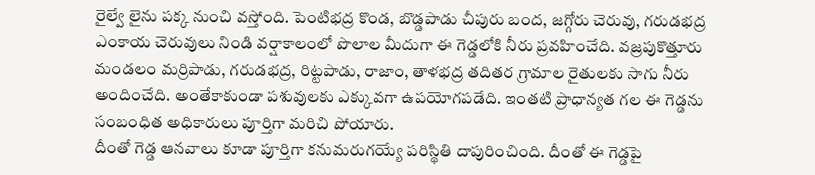రైల్వే లైను పక్క నుంచి వస్తోంది. పెంటిభద్ర కొండ, బొడ్డపాడు చీపురు బంద, జగ్గోరు చెరువు, గరుడభద్ర ఎంకాయ చెరువులు నిండి వర్షాకాలంలో పొలాల మీదుగా ఈ గెడ్డలోకి నీరు ప్రవహించేది. వజ్రపుకొత్తూరు మండలం మర్రిపాడు, గరుడభద్ర, రిట్టపాడు, రాజాం, తాళభద్ర తదితర గ్రామాల రైతులకు సాగు నీరు అందించేది. అంతేకాకుండా పశువులకు ఎక్కువగా ఉపయోగపడేది. ఇంతటి ప్రాధాన్యత గల ఈ గెడ్డను సంబంధిత అధికారులు పూర్తిగా మరిచి పోయారు.
దీంతో గెడ్డ ఆనవాలు కూడా పూర్తిగా కనుమరుగయ్యే పరిస్థితి దాపురించింది. దీంతో ఈ గెడ్డపై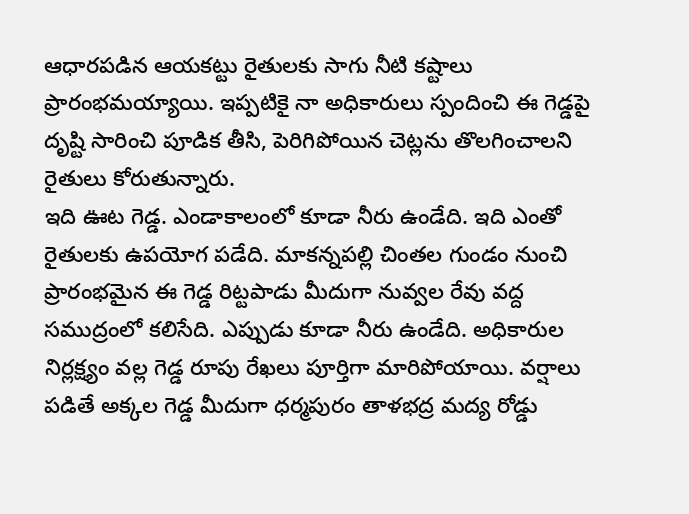ఆధారపడిన ఆయకట్టు రైతులకు సాగు నీటి కష్టాలు ప్రారంభమయ్యాయి. ఇప్పటికై నా అధికారులు స్పందించి ఈ గెడ్డపై దృష్టి సారించి పూడిక తీసి, పెరిగిపోయిన చెట్లను తొలగించాలని రైతులు కోరుతున్నారు.
ఇది ఊట గెడ్డ. ఎండాకాలంలో కూడా నీరు ఉండేది. ఇది ఎంతో రైతులకు ఉపయోగ పడేది. మాకన్నపల్లి చింతల గుండం నుంచి ప్రారంభమైన ఈ గెడ్డ రిట్టపాడు మీదుగా నువ్వల రేవు వద్ద సముద్రంలో కలిసేది. ఎప్పుడు కూడా నీరు ఉండేది. అధికారుల నిర్లక్ష్యం వల్ల గెడ్డ రూపు రేఖలు పూర్తిగా మారిపోయాయి. వర్షాలు పడితే అక్కల గెడ్డ మీదుగా ధర్మపురం తాళభద్ర మద్య రోడ్డు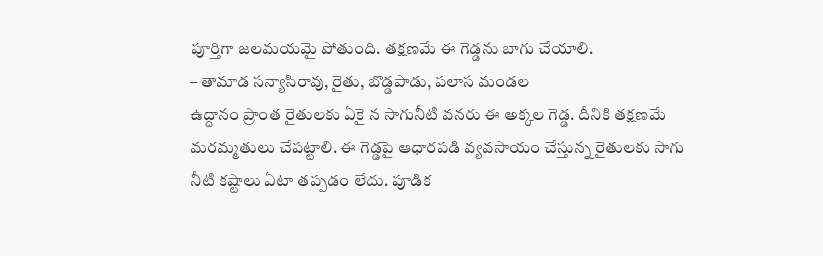పూర్తిగా జలమయమై పోతుంది. తక్షణమే ఈ గెడ్డను బాగు చేయాలి.
– తామాడ సన్యాసిరావు, రైతు, బొడ్డపాడు, పలాస మండల
ఉద్దానం ప్రాంత రైతులకు ఏకై న సాగునీటి వనరు ఈ అక్కల గెడ్డ. దీనికి తక్షణమే మరమ్మతులు చేపట్టాలి. ఈ గెడ్డపై ఆధారపడి వ్యవసాయం చేస్తున్న రైతులకు సాగు నీటి కష్టాలు ఏటా తప్పడం లేదు. పూడిక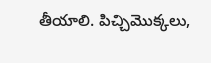తీయాలి. పిచ్చిమొక్కలు,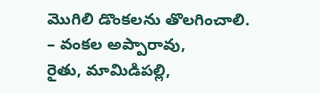మొగిలి డొంకలను తొలగించాలి.
– వంకల అప్పారావు,
రైతు, మామిడిపల్లి,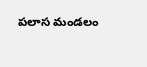పలాస మండలం